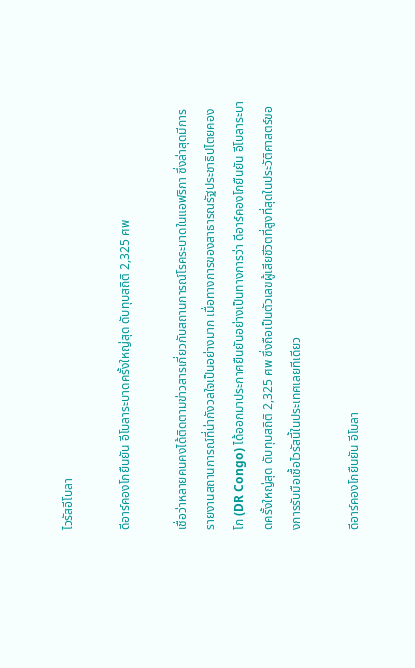ไวรัสอีโบลา

ดีอาร์คองโกยืนยัน อีโบลาระบาดครั้งใหญ่สุด ดับทุบสถิติ 2,325 ศพ

เชื่อว่าหลายคนคงได้ติดตามข่าวสารเกี่ยวกับสถานการณ์โรคระบาดในแอฟริกา ซึ่งล่าสุดมีการรายงานสถานการณ์ที่น่ากังวลใจเป็นอย่างมาก เมื่อทางการของสาธารณรัฐประชาธิปไตยคองโก (DR Congo) ได้ออกมาประกาศยืนยันอย่างเป็นทางการว่า ดีอาร์คองโกยืนยัน อีโบลาระบาดครั้งใหญ่สุด ดับทุบสถิติ 2,325 ศพ ซึ่งถือเป็นตัวเลขผู้เสียชีวิตที่สูงที่สุดในประวัติศาสตร์ของการรับมือเชื้อไวรัสนี้ในประเทศเลยทีเดียว

ดีอาร์คองโกยืนยัน อีโบลา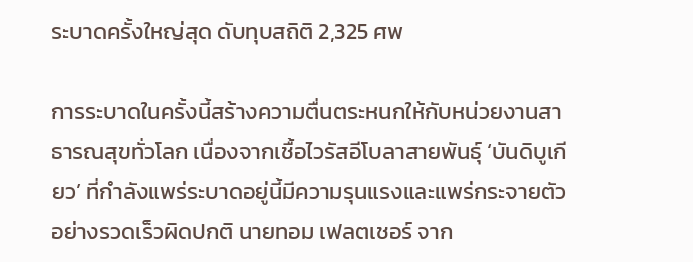ระบาดครั้งใหญ่สุด ดับทุบสถิติ 2,325 ศพ

การระบาดในครั้งนี้สร้างความตื่นตระหนกให้กับหน่วยงานสาธารณสุขทั่วโลก เนื่องจากเชื้อไวรัสอีโบลาสายพันธุ์ ‘บันดิบูเกียว’ ที่กำลังแพร่ระบาดอยู่นี้มีความรุนแรงและแพร่กระจายตัวอย่างรวดเร็วผิดปกติ นายทอม เฟลตเชอร์ จาก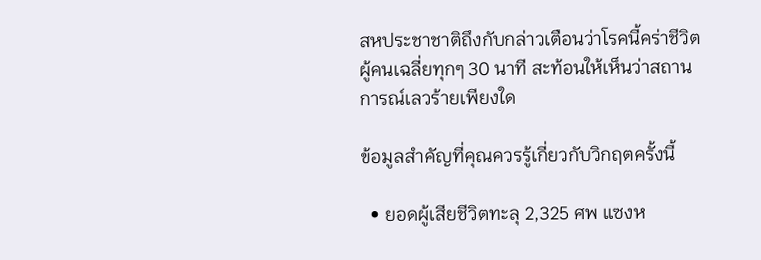สหประชาชาติถึงกับกล่าวเตือนว่าโรคนี้คร่าชีวิตผู้คนเฉลี่ยทุกๆ 30 นาที สะท้อนให้เห็นว่าสถานการณ์เลวร้ายเพียงใด

ข้อมูลสำคัญที่คุณควรรู้เกี่ยวกับวิกฤตครั้งนี้

  • ยอดผู้เสียชีวิตทะลุ 2,325 ศพ แซงห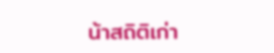น้าสถิติเก่า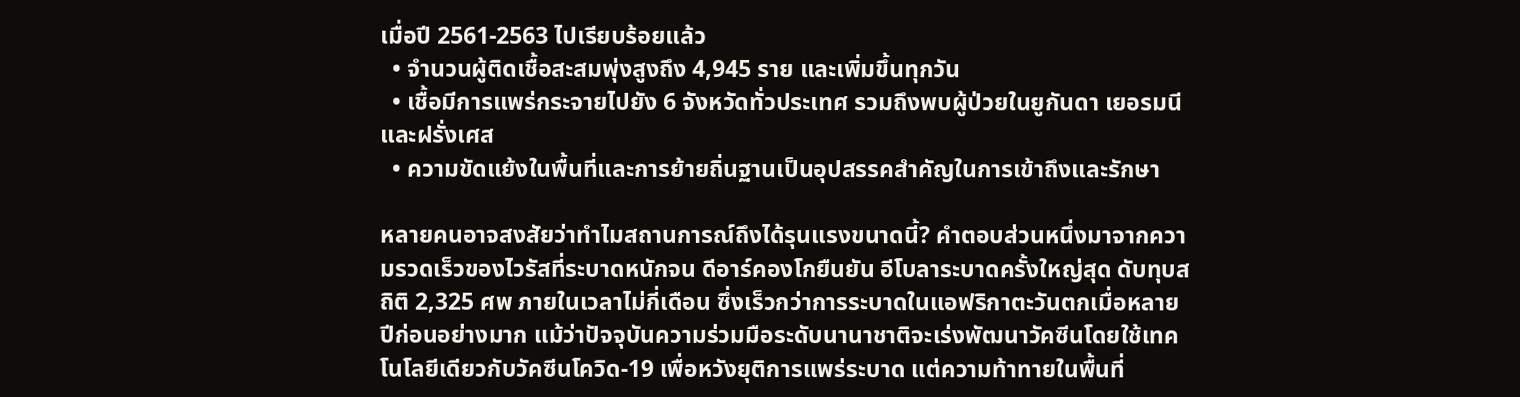เมื่อปี 2561-2563 ไปเรียบร้อยแล้ว
  • จำนวนผู้ติดเชื้อสะสมพุ่งสูงถึง 4,945 ราย และเพิ่มขึ้นทุกวัน
  • เชื้อมีการแพร่กระจายไปยัง 6 จังหวัดทั่วประเทศ รวมถึงพบผู้ป่วยในยูกันดา เยอรมนี และฝรั่งเศส
  • ความขัดแย้งในพื้นที่และการย้ายถิ่นฐานเป็นอุปสรรคสำคัญในการเข้าถึงและรักษา

หลายคนอาจสงสัยว่าทำไมสถานการณ์ถึงได้รุนแรงขนาดนี้? คำตอบส่วนหนึ่งมาจากความรวดเร็วของไวรัสที่ระบาดหนักจน ดีอาร์คองโกยืนยัน อีโบลาระบาดครั้งใหญ่สุด ดับทุบสถิติ 2,325 ศพ ภายในเวลาไม่กี่เดือน ซึ่งเร็วกว่าการระบาดในแอฟริกาตะวันตกเมื่อหลายปีก่อนอย่างมาก แม้ว่าปัจจุบันความร่วมมือระดับนานาชาติจะเร่งพัฒนาวัคซีนโดยใช้เทคโนโลยีเดียวกับวัคซีนโควิด-19 เพื่อหวังยุติการแพร่ระบาด แต่ความท้าทายในพื้นที่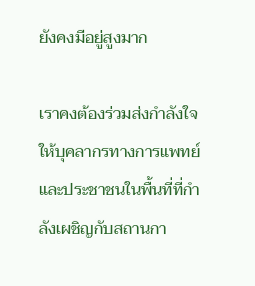ยังคงมีอยู่สูงมาก

เราคงต้องร่วมส่งกำลังใจให้บุคลากรทางการแพทย์และประชาชนในพื้นที่ที่กำลังเผชิญกับสถานกา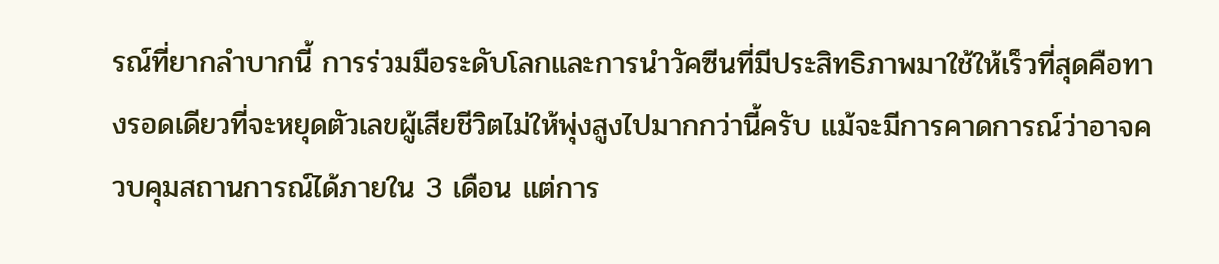รณ์ที่ยากลำบากนี้ การร่วมมือระดับโลกและการนำวัคซีนที่มีประสิทธิภาพมาใช้ให้เร็วที่สุดคือทางรอดเดียวที่จะหยุดตัวเลขผู้เสียชีวิตไม่ให้พุ่งสูงไปมากกว่านี้ครับ แม้จะมีการคาดการณ์ว่าอาจควบคุมสถานการณ์ได้ภายใน 3 เดือน แต่การ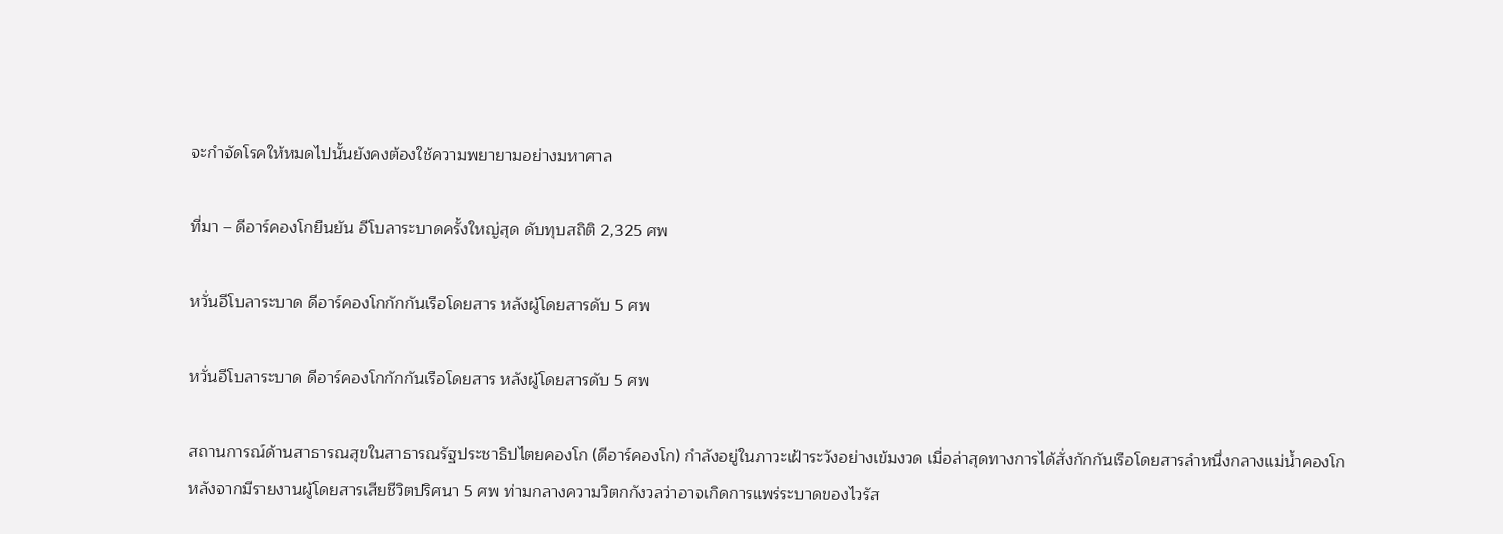จะกำจัดโรคให้หมดไปนั้นยังคงต้องใช้ความพยายามอย่างมหาศาล

ที่มา – ดีอาร์คองโกยืนยัน อีโบลาระบาดครั้งใหญ่สุด ดับทุบสถิติ 2,325 ศพ

หวั่นอีโบลาระบาด ดีอาร์คองโกกักกันเรือโดยสาร หลังผู้โดยสารดับ 5 ศพ

หวั่นอีโบลาระบาด ดีอาร์คองโกกักกันเรือโดยสาร หลังผู้โดยสารดับ 5 ศพ

สถานการณ์ด้านสาธารณสุขในสาธารณรัฐประชาธิปไตยคองโก (ดีอาร์คองโก) กำลังอยู่ในภาวะเฝ้าระวังอย่างเข้มงวด เมื่อล่าสุดทางการได้สั่งกักกันเรือโดยสารลำหนึ่งกลางแม่น้ำคองโก หลังจากมีรายงานผู้โดยสารเสียชีวิตปริศนา 5 ศพ ท่ามกลางความวิตกกังวลว่าอาจเกิดการแพร่ระบาดของไวรัส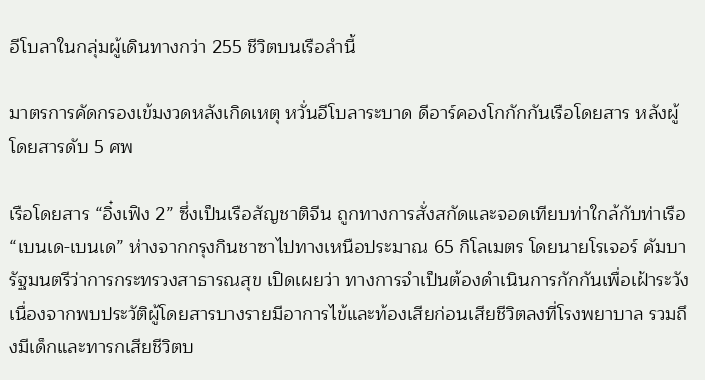อีโบลาในกลุ่มผู้เดินทางกว่า 255 ชีวิตบนเรือลำนี้

มาตรการคัดกรองเข้มงวดหลังเกิดเหตุ หวั่นอีโบลาระบาด ดีอาร์คองโกกักกันเรือโดยสาร หลังผู้โดยสารดับ 5 ศพ

เรือโดยสาร “อิ๋งเฟิง 2” ซึ่งเป็นเรือสัญชาติจีน ถูกทางการสั่งสกัดและจอดเทียบท่าใกล้กับท่าเรือ “เบนเด-เบนเด” ห่างจากกรุงกินชาซาไปทางเหนือประมาณ 65 กิโลเมตร โดยนายโรเจอร์ คัมบา รัฐมนตรีว่าการกระทรวงสาธารณสุข เปิดเผยว่า ทางการจำเป็นต้องดำเนินการกักกันเพื่อเฝ้าระวัง เนื่องจากพบประวัติผู้โดยสารบางรายมีอาการไข้และท้องเสียก่อนเสียชีวิตลงที่โรงพยาบาล รวมถึงมีเด็กและทารกเสียชีวิตบ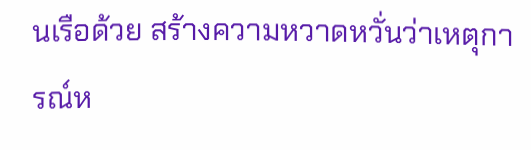นเรือด้วย สร้างความหวาดหวั่นว่าเหตุการณ์ห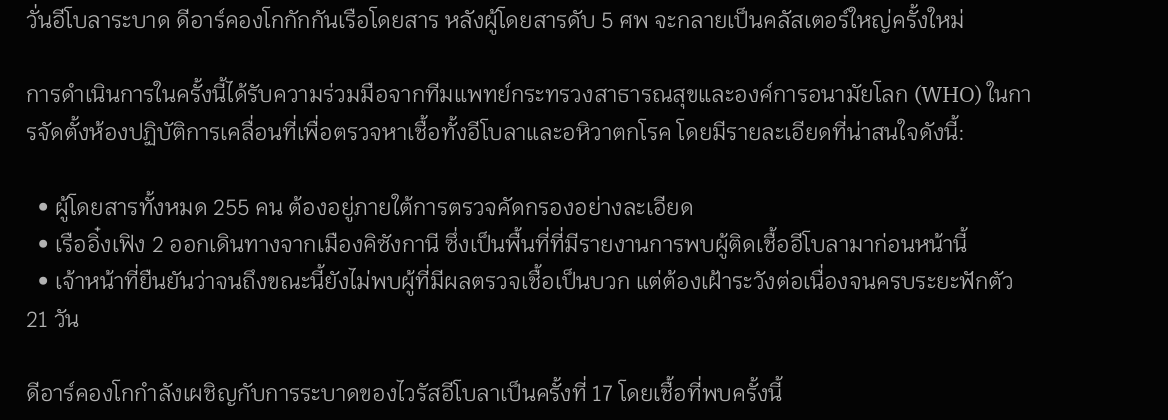วั่นอีโบลาระบาด ดีอาร์คองโกกักกันเรือโดยสาร หลังผู้โดยสารดับ 5 ศพ จะกลายเป็นคลัสเตอร์ใหญ่ครั้งใหม่

การดำเนินการในครั้งนี้ได้รับความร่วมมือจากทีมแพทย์กระทรวงสาธารณสุขและองค์การอนามัยโลก (WHO) ในการจัดตั้งห้องปฏิบัติการเคลื่อนที่เพื่อตรวจหาเชื้อทั้งอีโบลาและอหิวาตกโรค โดยมีรายละเอียดที่น่าสนใจดังนี้:

  • ผู้โดยสารทั้งหมด 255 คน ต้องอยู่ภายใต้การตรวจคัดกรองอย่างละเอียด
  • เรืออิ๋งเฟิง 2 ออกเดินทางจากเมืองคิซังกานี ซึ่งเป็นพื้นที่ที่มีรายงานการพบผู้ติดเชื้ออีโบลามาก่อนหน้านี้
  • เจ้าหน้าที่ยืนยันว่าจนถึงขณะนี้ยังไม่พบผู้ที่มีผลตรวจเชื้อเป็นบวก แต่ต้องเฝ้าระวังต่อเนื่องจนครบระยะฟักตัว 21 วัน

ดีอาร์คองโกกำลังเผชิญกับการระบาดของไวรัสอีโบลาเป็นครั้งที่ 17 โดยเชื้อที่พบครั้งนี้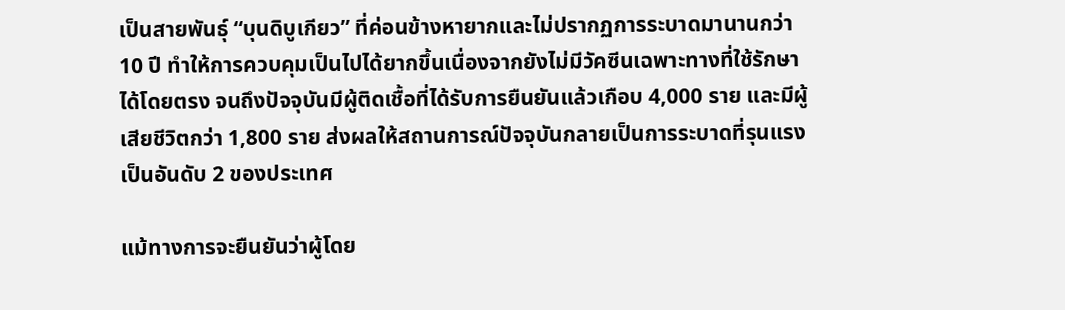เป็นสายพันธุ์ “บุนดิบูเกียว” ที่ค่อนข้างหายากและไม่ปรากฏการระบาดมานานกว่า 10 ปี ทำให้การควบคุมเป็นไปได้ยากขึ้นเนื่องจากยังไม่มีวัคซีนเฉพาะทางที่ใช้รักษาได้โดยตรง จนถึงปัจจุบันมีผู้ติดเชื้อที่ได้รับการยืนยันแล้วเกือบ 4,000 ราย และมีผู้เสียชีวิตกว่า 1,800 ราย ส่งผลให้สถานการณ์ปัจจุบันกลายเป็นการระบาดที่รุนแรงเป็นอันดับ 2 ของประเทศ

แม้ทางการจะยืนยันว่าผู้โดย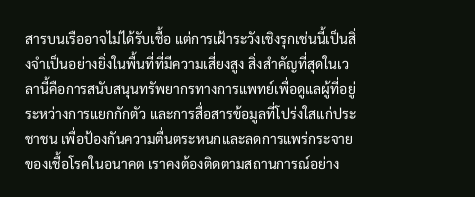สารบนเรืออาจไม่ได้รับเชื้อ แต่การเฝ้าระวังเชิงรุกเช่นนี้เป็นสิ่งจำเป็นอย่างยิ่งในพื้นที่ที่มีความเสี่ยงสูง สิ่งสำคัญที่สุดในเวลานี้คือการสนับสนุนทรัพยากรทางการแพทย์เพื่อดูแลผู้ที่อยู่ระหว่างการแยกกักตัว และการสื่อสารข้อมูลที่โปร่งใสแก่ประชาชน เพื่อป้องกันความตื่นตระหนกและลดการแพร่กระจายของเชื้อโรคในอนาคต เราคงต้องติดตามสถานการณ์อย่าง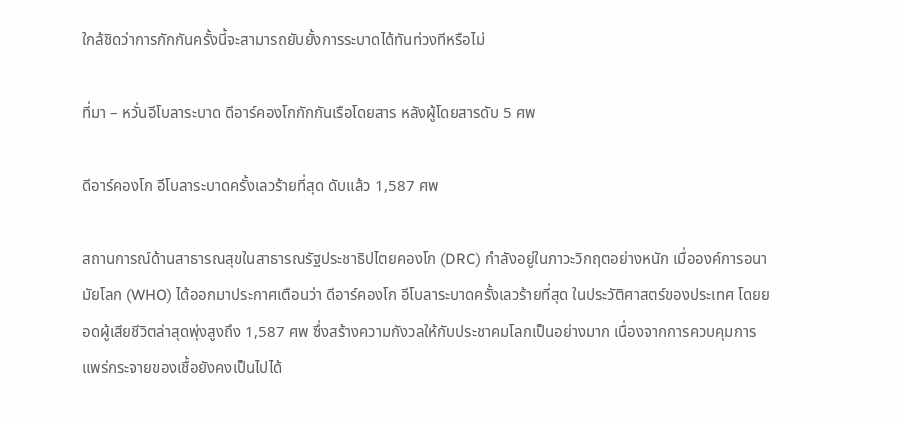ใกล้ชิดว่าการกักกันครั้งนี้จะสามารถยับยั้งการระบาดได้ทันท่วงทีหรือไม่

ที่มา – หวั่นอีโบลาระบาด ดีอาร์คองโกกักกันเรือโดยสาร หลังผู้โดยสารดับ 5 ศพ

ดีอาร์คองโก อีโบลาระบาดครั้งเลวร้ายที่สุด ดับแล้ว 1,587 ศพ

สถานการณ์ด้านสาธารณสุขในสาธารณรัฐประชาธิปไตยคองโก (DRC) กำลังอยู่ในภาวะวิกฤตอย่างหนัก เมื่อองค์การอนามัยโลก (WHO) ได้ออกมาประกาศเตือนว่า ดีอาร์คองโก อีโบลาระบาดครั้งเลวร้ายที่สุด ในประวัติศาสตร์ของประเทศ โดยยอดผู้เสียชีวิตล่าสุดพุ่งสูงถึง 1,587 ศพ ซึ่งสร้างความกังวลให้กับประชาคมโลกเป็นอย่างมาก เนื่องจากการควบคุมการแพร่กระจายของเชื้อยังคงเป็นไปได้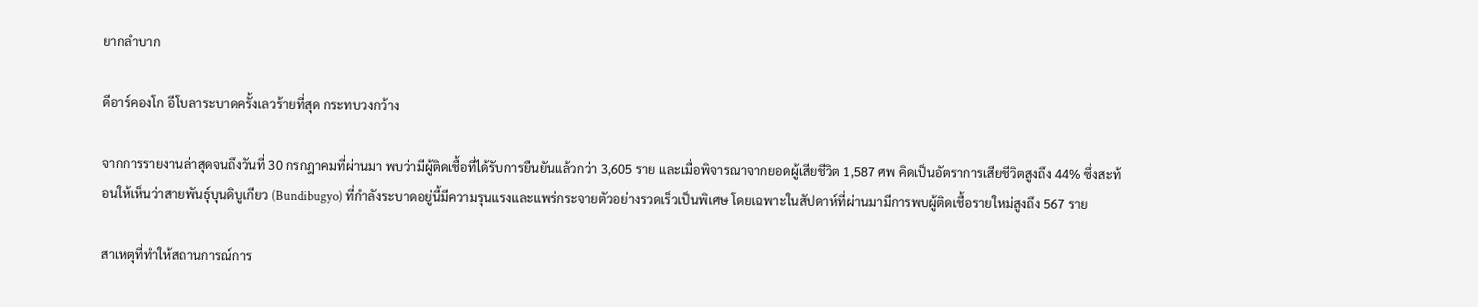ยากลำบาก

ดีอาร์คองโก อีโบลาระบาดครั้งเลวร้ายที่สุด กระทบวงกว้าง

จากการรายงานล่าสุดจนถึงวันที่ 30 กรกฎาคมที่ผ่านมา พบว่ามีผู้ติดเชื้อที่ได้รับการยืนยันแล้วกว่า 3,605 ราย และเมื่อพิจารณาจากยอดผู้เสียชีวิต 1,587 ศพ คิดเป็นอัตราการเสียชีวิตสูงถึง 44% ซึ่งสะท้อนให้เห็นว่าสายพันธุ์บุนดิบูเกียว (Bundibugyo) ที่กำลังระบาดอยู่นี้มีความรุนแรงและแพร่กระจายตัวอย่างรวดเร็วเป็นพิเศษ โดยเฉพาะในสัปดาห์ที่ผ่านมามีการพบผู้ติดเชื้อรายใหม่สูงถึง 567 ราย

สาเหตุที่ทำให้สถานการณ์การ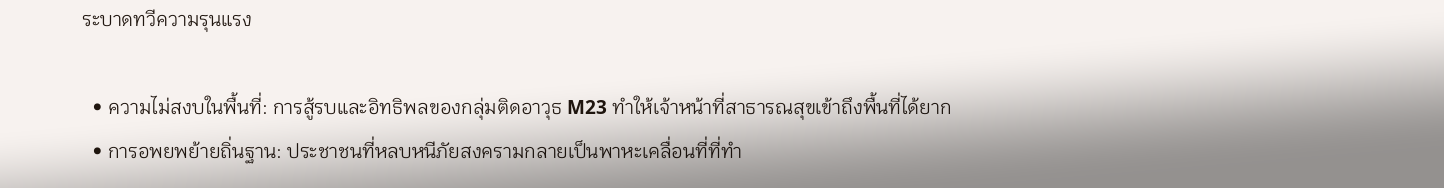ระบาดทวีความรุนแรง

  • ความไม่สงบในพื้นที่: การสู้รบและอิทธิพลของกลุ่มติดอาวุธ M23 ทำให้เจ้าหน้าที่สาธารณสุขเข้าถึงพื้นที่ได้ยาก
  • การอพยพย้ายถิ่นฐาน: ประชาชนที่หลบหนีภัยสงครามกลายเป็นพาหะเคลื่อนที่ที่ทำ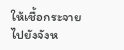ให้เชื้อกระจายไปยังจังห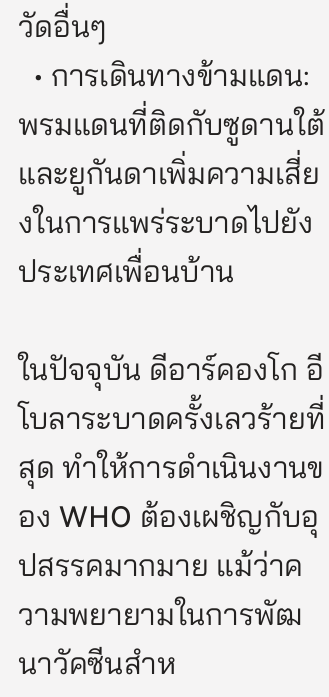วัดอื่นๆ
  • การเดินทางข้ามแดน: พรมแดนที่ติดกับซูดานใต้และยูกันดาเพิ่มความเสี่ยงในการแพร่ระบาดไปยังประเทศเพื่อนบ้าน

ในปัจจุบัน ดีอาร์คองโก อีโบลาระบาดครั้งเลวร้ายที่สุด ทำให้การดำเนินงานของ WHO ต้องเผชิญกับอุปสรรคมากมาย แม้ว่าความพยายามในการพัฒนาวัคซีนสำห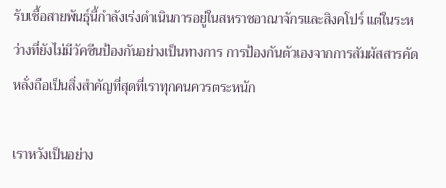รับเชื้อสายพันธุ์นี้กำลังเร่งดำเนินการอยู่ในสหราชอาณาจักรและสิงคโปร์ แต่ในระหว่างที่ยังไม่มีวัคซีนป้องกันอย่างเป็นทางการ การป้องกันตัวเองจากการสัมผัสสารคัดหลั่งถือเป็นสิ่งสำคัญที่สุดที่เราทุกคนควรตระหนัก

เราหวังเป็นอย่าง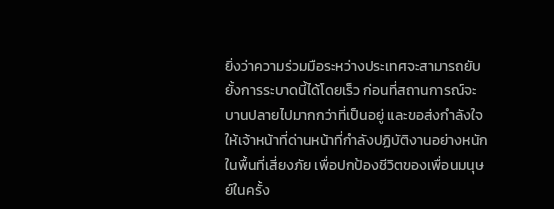ยิ่งว่าความร่วมมือระหว่างประเทศจะสามารถยับยั้งการระบาดนี้ได้โดยเร็ว ก่อนที่สถานการณ์จะบานปลายไปมากกว่าที่เป็นอยู่ และขอส่งกำลังใจให้เจ้าหน้าที่ด่านหน้าที่กำลังปฏิบัติงานอย่างหนักในพื้นที่เสี่ยงภัย เพื่อปกป้องชีวิตของเพื่อนมนุษย์ในครั้ง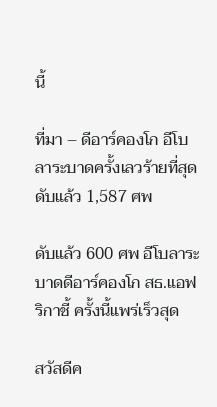นี้

ที่มา – ดีอาร์คองโก อีโบลาระบาดครั้งเลวร้ายที่สุด ดับแล้ว 1,587 ศพ

ดับแล้ว 600 ศพ อีโบลาระบาดดีอาร์คองโก สธ.แอฟริกาชี้ ครั้งนี้แพร่เร็วสุด

สวัสดีค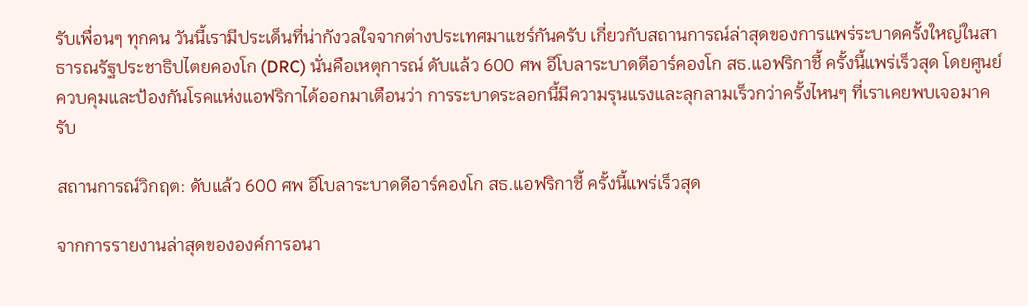รับเพื่อนๆ ทุกคน วันนี้เรามีประเด็นที่น่ากังวลใจจากต่างประเทศมาแชร์กันครับ เกี่ยวกับสถานการณ์ล่าสุดของการแพร่ระบาดครั้งใหญ่ในสาธารณรัฐประชาธิปไตยคองโก (DRC) นั่นคือเหตุการณ์ ดับแล้ว 600 ศพ อีโบลาระบาดดีอาร์คองโก สธ.แอฟริกาชี้ ครั้งนี้แพร่เร็วสุด โดยศูนย์ควบคุมและป้องกันโรคแห่งแอฟริกาได้ออกมาเตือนว่า การระบาดระลอกนี้มีความรุนแรงและลุกลามเร็วกว่าครั้งไหนๆ ที่เราเคยพบเจอมาครับ

สถานการณ์วิกฤต: ดับแล้ว 600 ศพ อีโบลาระบาดดีอาร์คองโก สธ.แอฟริกาชี้ ครั้งนี้แพร่เร็วสุด

จากการรายงานล่าสุดขององค์การอนา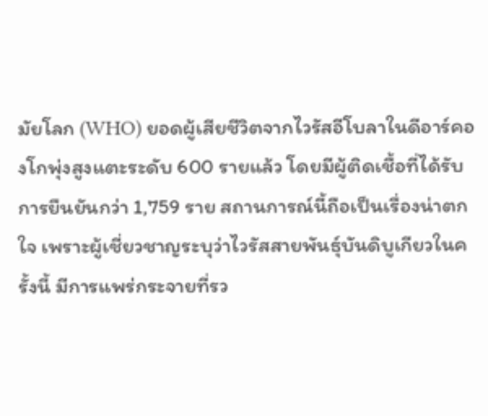มัยโลก (WHO) ยอดผู้เสียชีวิตจากไวรัสอีโบลาในดีอาร์คองโกพุ่งสูงแตะระดับ 600 รายแล้ว โดยมีผู้ติดเชื้อที่ได้รับการยืนยันกว่า 1,759 ราย สถานการณ์นี้ถือเป็นเรื่องน่าตกใจ เพราะผู้เชี่ยวชาญระบุว่าไวรัสสายพันธุ์บันดิบูเกียวในครั้งนี้ มีการแพร่กระจายที่รว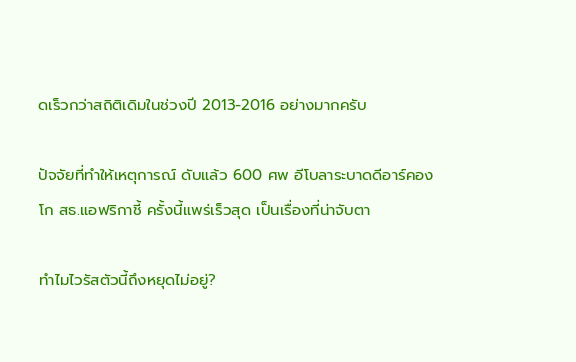ดเร็วกว่าสถิติเดิมในช่วงปี 2013-2016 อย่างมากครับ

ปัจจัยที่ทำให้เหตุการณ์ ดับแล้ว 600 ศพ อีโบลาระบาดดีอาร์คองโก สธ.แอฟริกาชี้ ครั้งนี้แพร่เร็วสุด เป็นเรื่องที่น่าจับตา

ทำไมไวรัสตัวนี้ถึงหยุดไม่อยู่?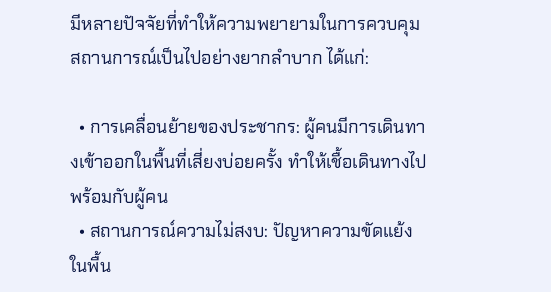มีหลายปัจจัยที่ทำให้ความพยายามในการควบคุมสถานการณ์เป็นไปอย่างยากลำบาก ได้แก่:

  • การเคลื่อนย้ายของประชากร: ผู้คนมีการเดินทางเข้าออกในพื้นที่เสี่ยงบ่อยครั้ง ทำให้เชื้อเดินทางไปพร้อมกับผู้คน
  • สถานการณ์ความไม่สงบ: ปัญหาความขัดแย้งในพื้น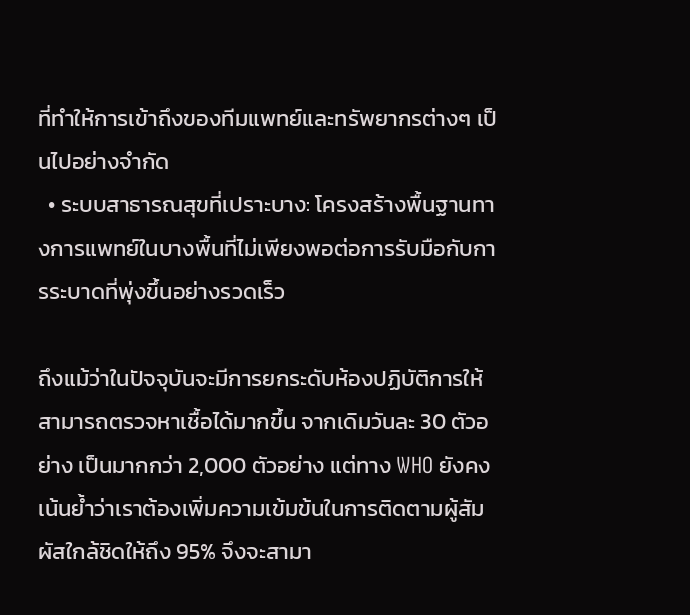ที่ทำให้การเข้าถึงของทีมแพทย์และทรัพยากรต่างๆ เป็นไปอย่างจำกัด
  • ระบบสาธารณสุขที่เปราะบาง: โครงสร้างพื้นฐานทางการแพทย์ในบางพื้นที่ไม่เพียงพอต่อการรับมือกับการระบาดที่พุ่งขึ้นอย่างรวดเร็ว

ถึงแม้ว่าในปัจจุบันจะมีการยกระดับห้องปฏิบัติการให้สามารถตรวจหาเชื้อได้มากขึ้น จากเดิมวันละ 30 ตัวอย่าง เป็นมากกว่า 2,000 ตัวอย่าง แต่ทาง WHO ยังคงเน้นย้ำว่าเราต้องเพิ่มความเข้มข้นในการติดตามผู้สัมผัสใกล้ชิดให้ถึง 95% จึงจะสามา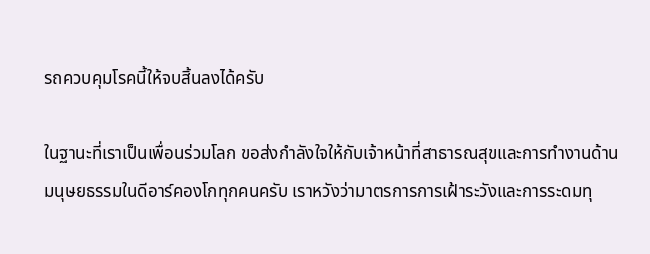รถควบคุมโรคนี้ให้จบสิ้นลงได้ครับ

ในฐานะที่เราเป็นเพื่อนร่วมโลก ขอส่งกำลังใจให้กับเจ้าหน้าที่สาธารณสุขและการทำงานด้านมนุษยธรรมในดีอาร์คองโกทุกคนครับ เราหวังว่ามาตรการการเฝ้าระวังและการระดมทุ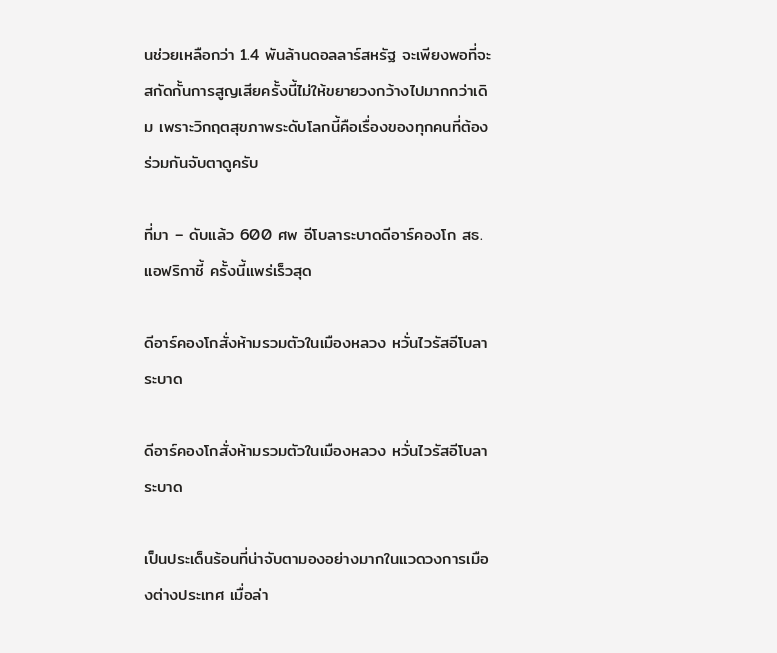นช่วยเหลือกว่า 1.4 พันล้านดอลลาร์สหรัฐ จะเพียงพอที่จะสกัดกั้นการสูญเสียครั้งนี้ไม่ให้ขยายวงกว้างไปมากกว่าเดิม เพราะวิกฤตสุขภาพระดับโลกนี้คือเรื่องของทุกคนที่ต้องร่วมกันจับตาดูครับ

ที่มา – ดับแล้ว 600 ศพ อีโบลาระบาดดีอาร์คองโก สธ.แอฟริกาชี้ ครั้งนี้แพร่เร็วสุด

ดีอาร์คองโกสั่งห้ามรวมตัวในเมืองหลวง หวั่นไวรัสอีโบลาระบาด

ดีอาร์คองโกสั่งห้ามรวมตัวในเมืองหลวง หวั่นไวรัสอีโบลาระบาด

เป็นประเด็นร้อนที่น่าจับตามองอย่างมากในแวดวงการเมืองต่างประเทศ เมื่อล่า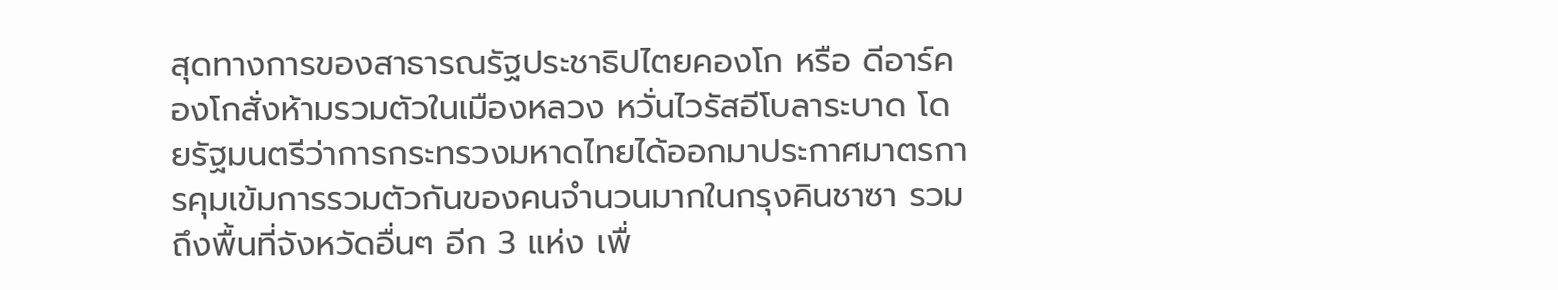สุดทางการของสาธารณรัฐประชาธิปไตยคองโก หรือ ดีอาร์คองโกสั่งห้ามรวมตัวในเมืองหลวง หวั่นไวรัสอีโบลาระบาด โดยรัฐมนตรีว่าการกระทรวงมหาดไทยได้ออกมาประกาศมาตรการคุมเข้มการรวมตัวกันของคนจำนวนมากในกรุงคินชาซา รวมถึงพื้นที่จังหวัดอื่นๆ อีก 3 แห่ง เพื่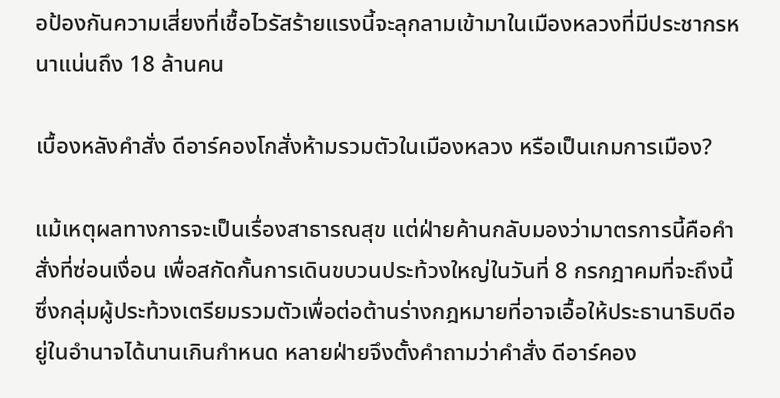อป้องกันความเสี่ยงที่เชื้อไวรัสร้ายแรงนี้จะลุกลามเข้ามาในเมืองหลวงที่มีประชากรหนาแน่นถึง 18 ล้านคน

เบื้องหลังคำสั่ง ดีอาร์คองโกสั่งห้ามรวมตัวในเมืองหลวง หรือเป็นเกมการเมือง?

แม้เหตุผลทางการจะเป็นเรื่องสาธารณสุข แต่ฝ่ายค้านกลับมองว่ามาตรการนี้คือคำสั่งที่ซ่อนเงื่อน เพื่อสกัดกั้นการเดินขบวนประท้วงใหญ่ในวันที่ 8 กรกฎาคมที่จะถึงนี้ ซึ่งกลุ่มผู้ประท้วงเตรียมรวมตัวเพื่อต่อต้านร่างกฎหมายที่อาจเอื้อให้ประธานาธิบดีอยู่ในอำนาจได้นานเกินกำหนด หลายฝ่ายจึงตั้งคำถามว่าคำสั่ง ดีอาร์คอง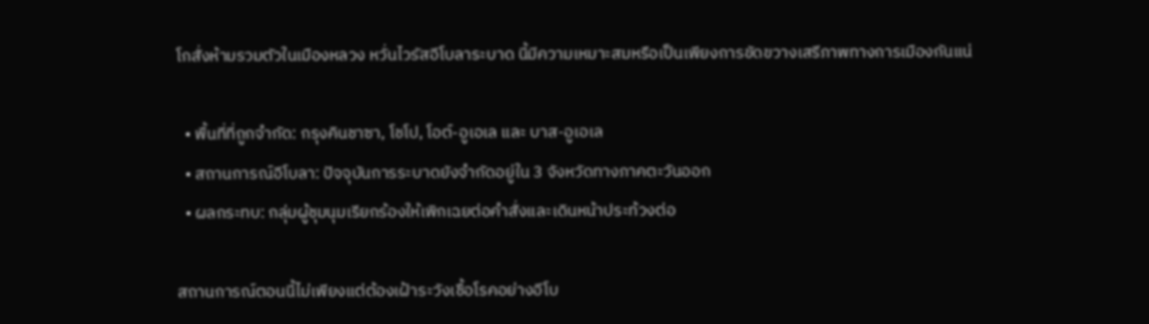โกสั่งห้ามรวมตัวในเมืองหลวง หวั่นไวรัสอีโบลาระบาด นี้มีความเหมาะสมหรือเป็นเพียงการขัดขวางเสรีภาพทางการเมืองกันแน่

  • พื้นที่ที่ถูกจำกัด: กรุงคินชาซา, โชโป, โอต์-อูเอเล และ บาส-อูเอเล
  • สถานการณ์อีโบลา: ปัจจุบันการระบาดยังจำกัดอยู่ใน 3 จังหวัดทางภาคตะวันออก
  • ผลกระทบ: กลุ่มผู้ชุมนุมเรียกร้องให้เพิกเฉยต่อคำสั่งและเดินหน้าประท้วงต่อ

สถานการณ์ตอนนี้ไม่เพียงแต่ต้องเฝ้าระวังเชื้อโรคอย่างอีโบ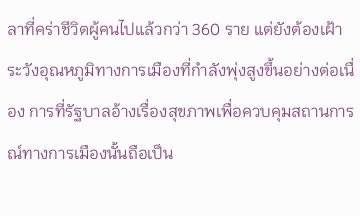ลาที่คร่าชีวิตผู้คนไปแล้วกว่า 360 ราย แต่ยังต้องเฝ้าระวังอุณหภูมิทางการเมืองที่กำลังพุ่งสูงขึ้นอย่างต่อเนื่อง การที่รัฐบาลอ้างเรื่องสุขภาพเพื่อควบคุมสถานการณ์ทางการเมืองนั้นถือเป็น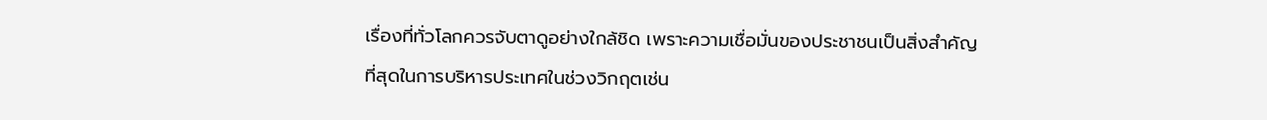เรื่องที่ทั่วโลกควรจับตาดูอย่างใกล้ชิด เพราะความเชื่อมั่นของประชาชนเป็นสิ่งสำคัญที่สุดในการบริหารประเทศในช่วงวิกฤตเช่น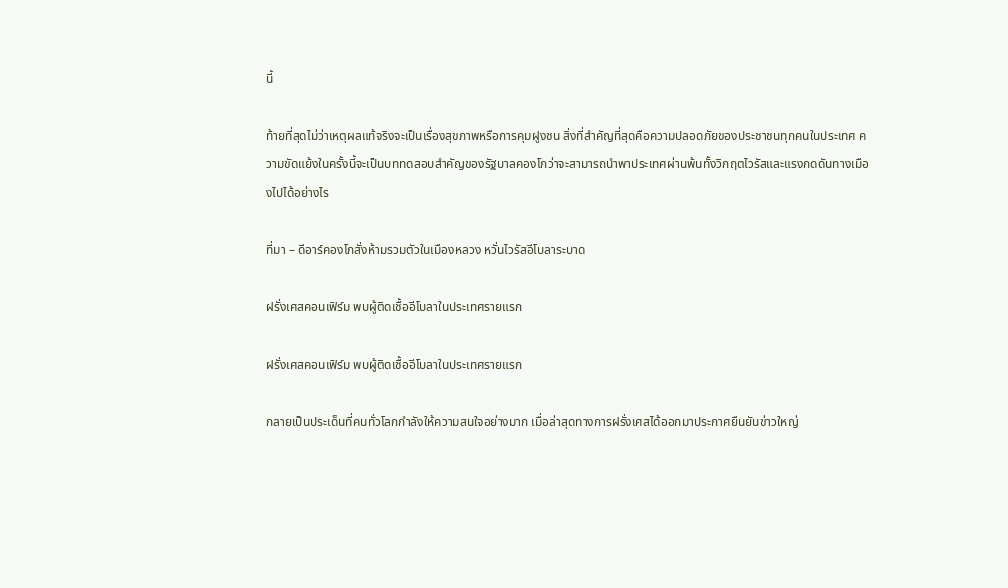นี้

ท้ายที่สุดไม่ว่าเหตุผลแท้จริงจะเป็นเรื่องสุขภาพหรือการคุมฝูงชน สิ่งที่สำคัญที่สุดคือความปลอดภัยของประชาชนทุกคนในประเทศ ความขัดแย้งในครั้งนี้จะเป็นบททดสอบสำคัญของรัฐบาลคองโกว่าจะสามารถนำพาประเทศผ่านพ้นทั้งวิกฤตไวรัสและแรงกดดันทางเมืองไปได้อย่างไร

ที่มา – ดีอาร์คองโกสั่งห้ามรวมตัวในเมืองหลวง หวั่นไวรัสอีโบลาระบาด

ฝรั่งเศสคอนเฟิร์ม พบผู้ติดเชื้ออีโบลาในประเทศรายแรก

ฝรั่งเศสคอนเฟิร์ม พบผู้ติดเชื้ออีโบลาในประเทศรายแรก

กลายเป็นประเด็นที่คนทั่วโลกกำลังให้ความสนใจอย่างมาก เมื่อล่าสุดทางการฝรั่งเศสได้ออกมาประกาศยืนยันข่าวใหญ่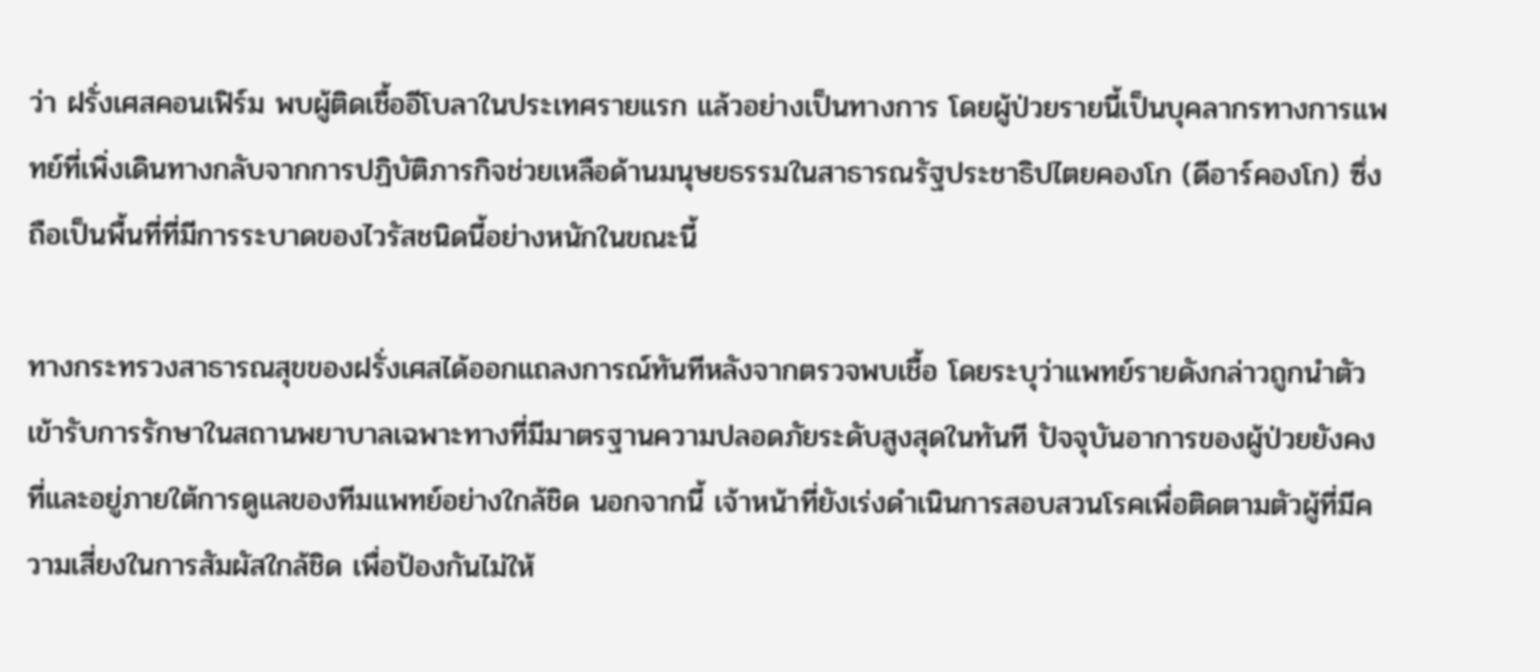ว่า ฝรั่งเศสคอนเฟิร์ม พบผู้ติดเชื้ออีโบลาในประเทศรายแรก แล้วอย่างเป็นทางการ โดยผู้ป่วยรายนี้เป็นบุคลากรทางการแพทย์ที่เพิ่งเดินทางกลับจากการปฏิบัติภารกิจช่วยเหลือด้านมนุษยธรรมในสาธารณรัฐประชาธิปไตยคองโก (ดีอาร์คองโก) ซึ่งถือเป็นพื้นที่ที่มีการระบาดของไวรัสชนิดนี้อย่างหนักในขณะนี้

ทางกระทรวงสาธารณสุขของฝรั่งเศสได้ออกแถลงการณ์ทันทีหลังจากตรวจพบเชื้อ โดยระบุว่าแพทย์รายดังกล่าวถูกนำตัวเข้ารับการรักษาในสถานพยาบาลเฉพาะทางที่มีมาตรฐานความปลอดภัยระดับสูงสุดในทันที ปัจจุบันอาการของผู้ป่วยยังคงที่และอยู่ภายใต้การดูแลของทีมแพทย์อย่างใกล้ชิด นอกจากนี้ เจ้าหน้าที่ยังเร่งดำเนินการสอบสวนโรคเพื่อติดตามตัวผู้ที่มีความเสี่ยงในการสัมผัสใกล้ชิด เพื่อป้องกันไม่ให้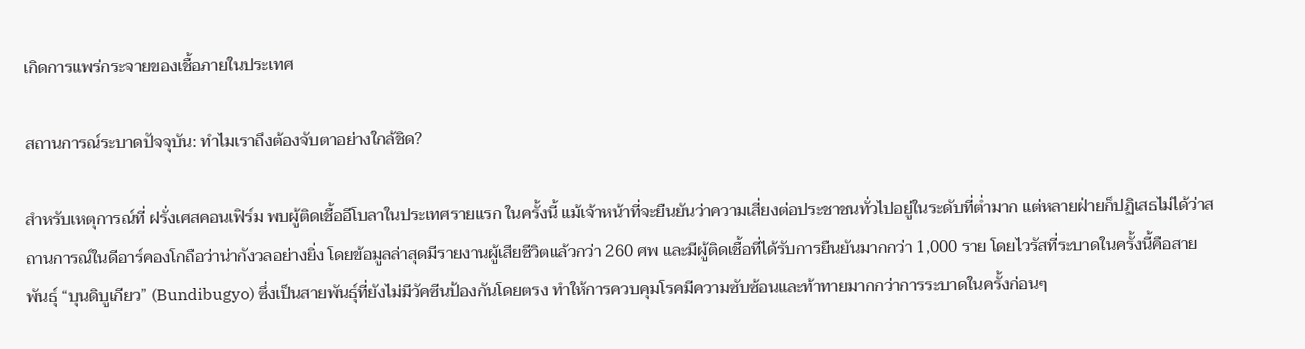เกิดการแพร่กระจายของเชื้อภายในประเทศ

สถานการณ์ระบาดปัจจุบัน: ทำไมเราถึงต้องจับตาอย่างใกล้ชิด?

สำหรับเหตุการณ์ที่ ฝรั่งเศสคอนเฟิร์ม พบผู้ติดเชื้ออีโบลาในประเทศรายแรก ในครั้งนี้ แม้เจ้าหน้าที่จะยืนยันว่าความเสี่ยงต่อประชาชนทั่วไปอยู่ในระดับที่ต่ำมาก แต่หลายฝ่ายก็ปฏิเสธไม่ได้ว่าสถานการณ์ในดีอาร์คองโกถือว่าน่ากังวลอย่างยิ่ง โดยข้อมูลล่าสุดมีรายงานผู้เสียชีวิตแล้วกว่า 260 ศพ และมีผู้ติดเชื้อที่ได้รับการยืนยันมากกว่า 1,000 ราย โดยไวรัสที่ระบาดในครั้งนี้คือสายพันธุ์ “บุนดิบูเกียว” (Bundibugyo) ซึ่งเป็นสายพันธุ์ที่ยังไม่มีวัคซีนป้องกันโดยตรง ทำให้การควบคุมโรคมีความซับซ้อนและท้าทายมากกว่าการระบาดในครั้งก่อนๆ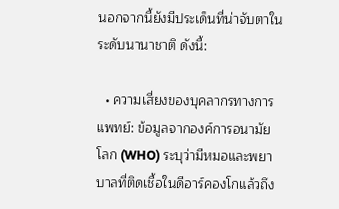นอกจากนี้ยังมีประเด็นที่น่าจับตาในระดับนานาชาติ ดังนี้:

  • ความเสี่ยงของบุคลากรทางการแพทย์: ข้อมูลจากองค์การอนามัยโลก (WHO) ระบุว่ามีหมอและพยาบาลที่ติดเชื้อในดีอาร์คองโกแล้วถึง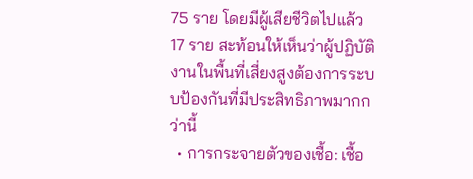75 ราย โดยมีผู้เสียชีวิตไปแล้ว 17 ราย สะท้อนให้เห็นว่าผู้ปฏิบัติงานในพื้นที่เสี่ยงสูงต้องการระบบป้องกันที่มีประสิทธิภาพมากกว่านี้
  • การกระจายตัวของเชื้อ: เชื้อ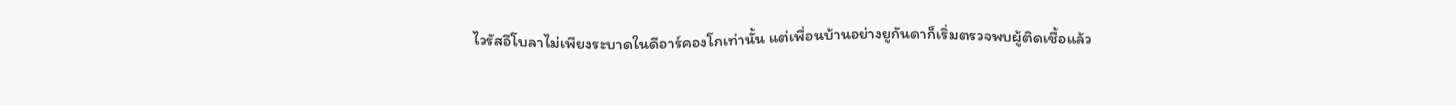ไวรัสอีโบลาไม่เพียงระบาดในดีอาร์คองโกเท่านั้น แต่เพื่อนบ้านอย่างยูกันดาก็เริ่มตรวจพบผู้ติดเชื้อแล้ว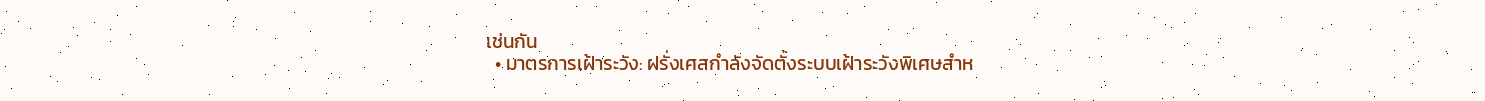เช่นกัน
  • มาตรการเฝ้าระวัง: ฝรั่งเศสกำลังจัดตั้งระบบเฝ้าระวังพิเศษสำห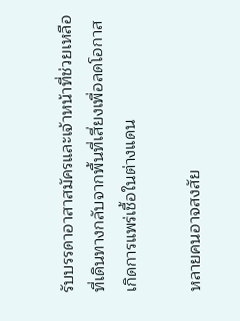รับบรรดาอาสาสมัครและเจ้าหน้าที่ช่วยเหลือที่เดินทางกลับจากพื้นที่เสี่ยงเพื่อลดโอกาสเกิดการแพร่เชื้อในต่างแดน

หลายคนอาจสงสัย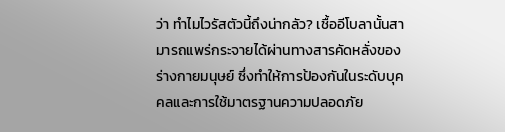ว่า ทำไมไวรัสตัวนี้ถึงน่ากลัว? เชื้ออีโบลานั้นสามารถแพร่กระจายได้ผ่านทางสารคัดหลั่งของร่างกายมนุษย์ ซึ่งทำให้การป้องกันในระดับบุคคลและการใช้มาตรฐานความปลอดภัย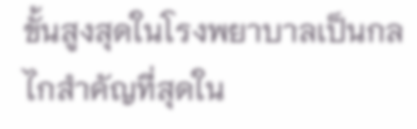ขั้นสูงสุดในโรงพยาบาลเป็นกลไกสำคัญที่สุดใน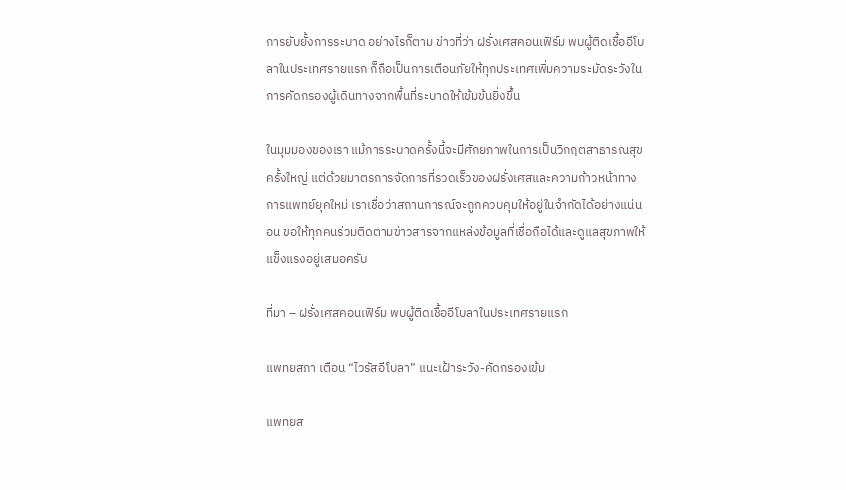การยับยั้งการระบาด อย่างไรก็ตาม ข่าวที่ว่า ฝรั่งเศสคอนเฟิร์ม พบผู้ติดเชื้ออีโบลาในประเทศรายแรก ก็ถือเป็นการเตือนภัยให้ทุกประเทศเพิ่มความระมัดระวังในการคัดกรองผู้เดินทางจากพื้นที่ระบาดให้เข้มข้นยิ่งขึ้น

ในมุมมองของเรา แม้การระบาดครั้งนี้จะมีศักยภาพในการเป็นวิกฤตสาธารณสุขครั้งใหญ่ แต่ด้วยมาตรการจัดการที่รวดเร็วของฝรั่งเศสและความก้าวหน้าทางการแพทย์ยุคใหม่ เราเชื่อว่าสถานการณ์จะถูกควบคุมให้อยู่ในจำกัดได้อย่างแน่นอน ขอให้ทุกคนร่วมติดตามข่าวสารจากแหล่งข้อมูลที่เชื่อถือได้และดูแลสุขภาพให้แข็งแรงอยู่เสมอครับ

ที่มา – ฝรั่งเศสคอนเฟิร์ม พบผู้ติดเชื้ออีโบลาในประเทศรายแรก

แพทยสภา เตือน “ไวรัสอีโบลา” แนะเฝ้าระวัง-คัดกรองเข้ม

แพทยส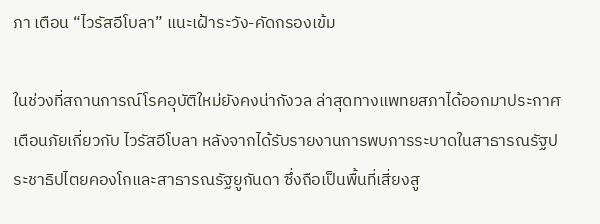ภา เตือน “ไวรัสอีโบลา” แนะเฝ้าระวัง-คัดกรองเข้ม

ในช่วงที่สถานการณ์โรคอุบัติใหม่ยังคงน่ากังวล ล่าสุดทางแพทยสภาได้ออกมาประกาศเตือนภัยเกี่ยวกับ ไวรัสอีโบลา หลังจากได้รับรายงานการพบการระบาดในสาธารณรัฐประชาธิปไตยคองโกและสาธารณรัฐยูกันดา ซึ่งถือเป็นพื้นที่เสี่ยงสู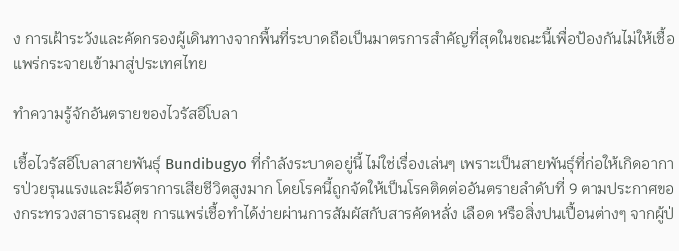ง การเฝ้าระวังและคัดกรองผู้เดินทางจากพื้นที่ระบาดถือเป็นมาตรการสำคัญที่สุดในขณะนี้เพื่อป้องกันไม่ให้เชื้อแพร่กระจายเข้ามาสู่ประเทศไทย

ทำความรู้จักอันตรายของไวรัสอีโบลา

เชื้อไวรัสอีโบลาสายพันธุ์ Bundibugyo ที่กำลังระบาดอยู่นี้ ไม่ใช่เรื่องเล่นๆ เพราะเป็นสายพันธุ์ที่ก่อให้เกิดอาการป่วยรุนแรงและมีอัตราการเสียชีวิตสูงมาก โดยโรคนี้ถูกจัดให้เป็นโรคติดต่ออันตรายลำดับที่ 9 ตามประกาศของกระทรวงสาธารณสุข การแพร่เชื้อทำได้ง่ายผ่านการสัมผัสกับสารคัดหลั่ง เลือด หรือสิ่งปนเปื้อนต่างๆ จากผู้ป่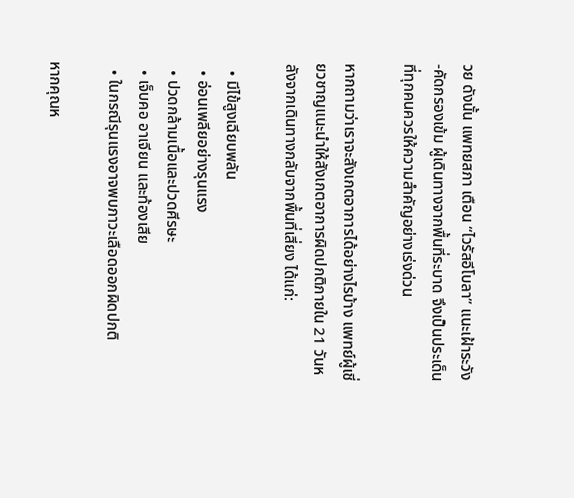วย ดังนั้น แพทยสภา เตือน “ไวรัสอีโบลา” แนะเฝ้าระวัง-คัดกรองเข้ม ผู้เดินทางจากพื้นที่ระบาด จึงเป็นประเด็นที่ทุกคนควรให้ความสำคัญอย่างเร่งด่วน

หากถามว่าเราจะสังเกตอาการได้อย่างไรบ้าง แพทย์ผู้เชี่ยวชาญแนะนำให้สังเกตอาการผิดปกติภายใน 21 วันหลังจากเดินทางกลับจากพื้นที่เสี่ยง ได้แก่:

  • มีไข้สูงเฉียบพลัน
  • อ่อนเพลียอย่างรุนแรง
  • ปวดกล้ามเนื้อและปวดศีรษะ
  • เจ็บคอ อาเจียน และท้องเสีย
  • ในกรณีรุนแรงอาจพบภาวะเลือดออกผิดปกติ

หากคุณห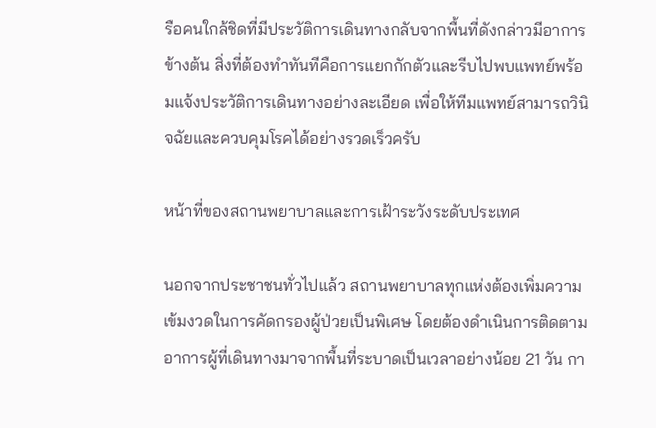รือคนใกล้ชิดที่มีประวัติการเดินทางกลับจากพื้นที่ดังกล่าวมีอาการข้างต้น สิ่งที่ต้องทำทันทีคือการแยกกักตัวและรีบไปพบแพทย์พร้อมแจ้งประวัติการเดินทางอย่างละเอียด เพื่อให้ทีมแพทย์สามารถวินิจฉัยและควบคุมโรคได้อย่างรวดเร็วครับ

หน้าที่ของสถานพยาบาลและการเฝ้าระวังระดับประเทศ

นอกจากประชาชนทั่วไปแล้ว สถานพยาบาลทุกแห่งต้องเพิ่มความเข้มงวดในการคัดกรองผู้ป่วยเป็นพิเศษ โดยต้องดำเนินการติดตามอาการผู้ที่เดินทางมาจากพื้นที่ระบาดเป็นเวลาอย่างน้อย 21 วัน กา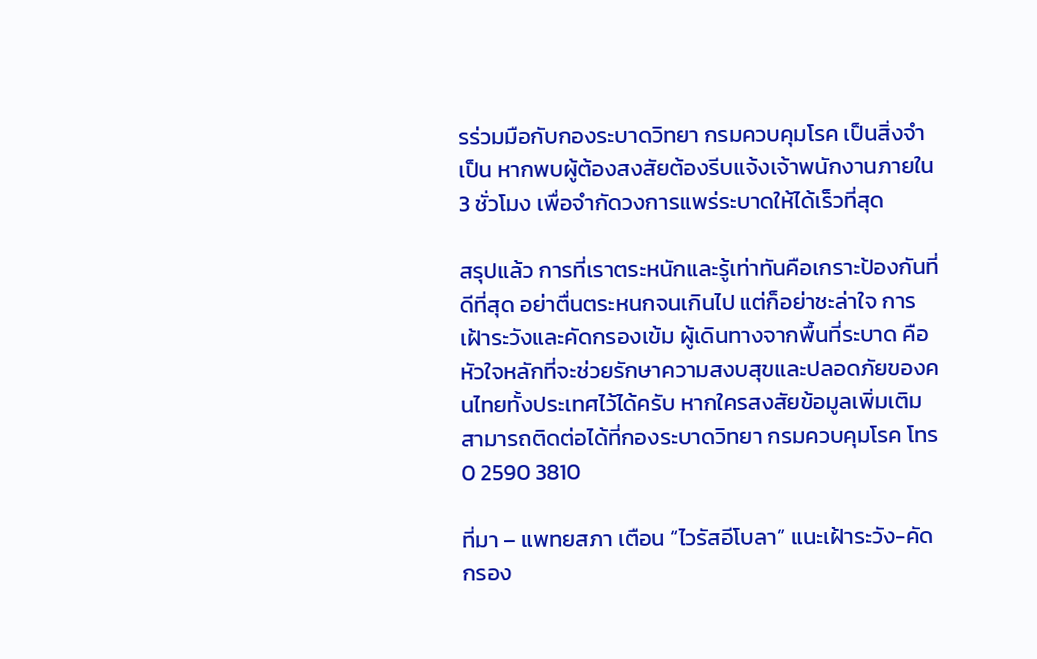รร่วมมือกับกองระบาดวิทยา กรมควบคุมโรค เป็นสิ่งจำเป็น หากพบผู้ต้องสงสัยต้องรีบแจ้งเจ้าพนักงานภายใน 3 ชั่วโมง เพื่อจำกัดวงการแพร่ระบาดให้ได้เร็วที่สุด

สรุปแล้ว การที่เราตระหนักและรู้เท่าทันคือเกราะป้องกันที่ดีที่สุด อย่าตื่นตระหนกจนเกินไป แต่ก็อย่าชะล่าใจ การเฝ้าระวังและคัดกรองเข้ม ผู้เดินทางจากพื้นที่ระบาด คือหัวใจหลักที่จะช่วยรักษาความสงบสุขและปลอดภัยของคนไทยทั้งประเทศไว้ได้ครับ หากใครสงสัยข้อมูลเพิ่มเติมสามารถติดต่อได้ที่กองระบาดวิทยา กรมควบคุมโรค โทร 0 2590 3810

ที่มา – แพทยสภา เตือน “ไวรัสอีโบลา” แนะเฝ้าระวัง-คัดกรอง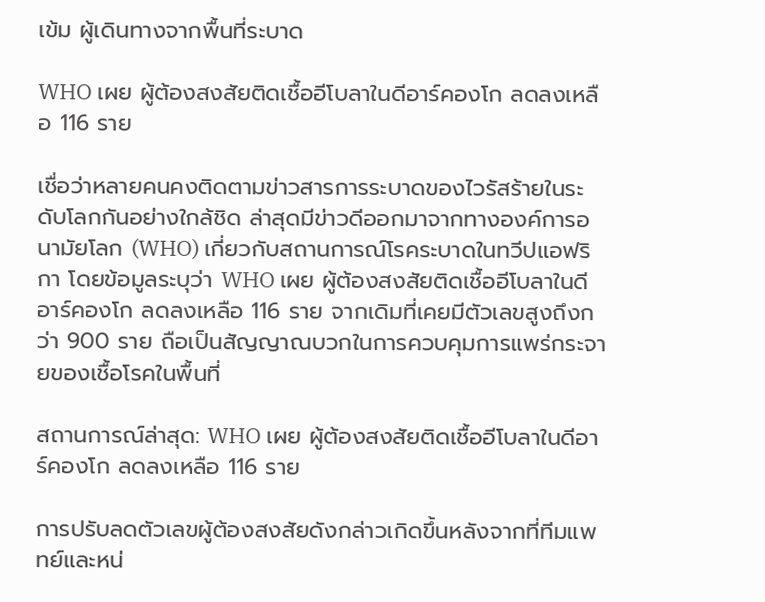เข้ม ผู้เดินทางจากพื้นที่ระบาด

WHO เผย ผู้ต้องสงสัยติดเชื้ออีโบลาในดีอาร์คองโก ลดลงเหลือ 116 ราย

เชื่อว่าหลายคนคงติดตามข่าวสารการระบาดของไวรัสร้ายในระดับโลกกันอย่างใกล้ชิด ล่าสุดมีข่าวดีออกมาจากทางองค์การอนามัยโลก (WHO) เกี่ยวกับสถานการณ์โรคระบาดในทวีปแอฟริกา โดยข้อมูลระบุว่า WHO เผย ผู้ต้องสงสัยติดเชื้ออีโบลาในดีอาร์คองโก ลดลงเหลือ 116 ราย จากเดิมที่เคยมีตัวเลขสูงถึงกว่า 900 ราย ถือเป็นสัญญาณบวกในการควบคุมการแพร่กระจายของเชื้อโรคในพื้นที่

สถานการณ์ล่าสุด: WHO เผย ผู้ต้องสงสัยติดเชื้ออีโบลาในดีอาร์คองโก ลดลงเหลือ 116 ราย

การปรับลดตัวเลขผู้ต้องสงสัยดังกล่าวเกิดขึ้นหลังจากที่ทีมแพทย์และหน่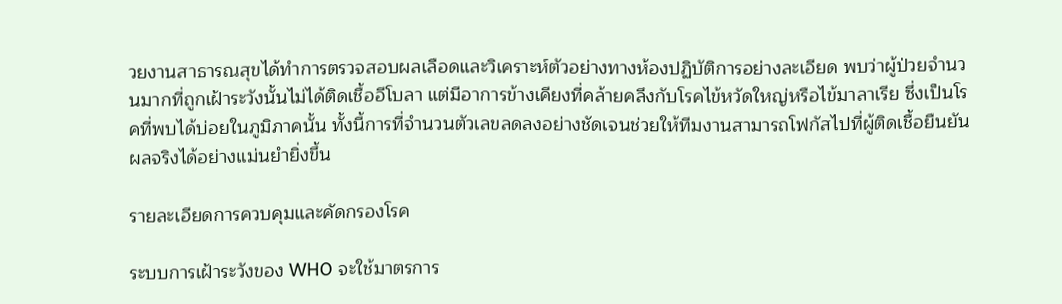วยงานสาธารณสุขได้ทำการตรวจสอบผลเลือดและวิเคราะห์ตัวอย่างทางห้องปฏิบัติการอย่างละเอียด พบว่าผู้ป่วยจำนวนมากที่ถูกเฝ้าระวังนั้นไม่ได้ติดเชื้ออีโบลา แต่มีอาการข้างเคียงที่คล้ายคลึงกับโรคไข้หวัดใหญ่หรือไข้มาลาเรีย ซึ่งเป็นโรคที่พบได้บ่อยในภูมิภาคนั้น ทั้งนี้การที่จำนวนตัวเลขลดลงอย่างชัดเจนช่วยให้ทีมงานสามารถโฟกัสไปที่ผู้ติดเชื้อยืนยันผลจริงได้อย่างแม่นยำยิ่งขึ้น

รายละเอียดการควบคุมและคัดกรองโรค

ระบบการเฝ้าระวังของ WHO จะใช้มาตรการ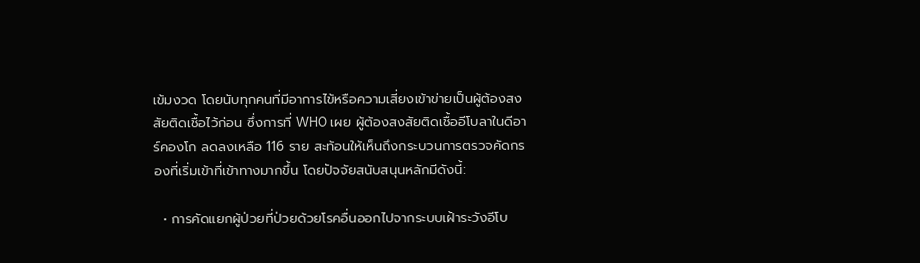เข้มงวด โดยนับทุกคนที่มีอาการไข้หรือความเสี่ยงเข้าข่ายเป็นผู้ต้องสงสัยติดเชื้อไว้ก่อน ซึ่งการที่ WHO เผย ผู้ต้องสงสัยติดเชื้ออีโบลาในดีอาร์คองโก ลดลงเหลือ 116 ราย สะท้อนให้เห็นถึงกระบวนการตรวจคัดกรองที่เริ่มเข้าที่เข้าทางมากขึ้น โดยปัจจัยสนับสนุนหลักมีดังนี้:

  • การคัดแยกผู้ป่วยที่ป่วยด้วยโรคอื่นออกไปจากระบบเฝ้าระวังอีโบ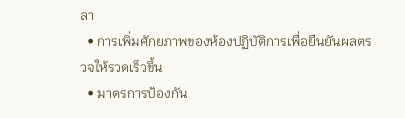ลา
  • การเพิ่มศักยภาพของห้องปฏิบัติการเพื่อยืนยันผลตรวจให้รวดเร็วขึ้น
  • มาตรการป้องกัน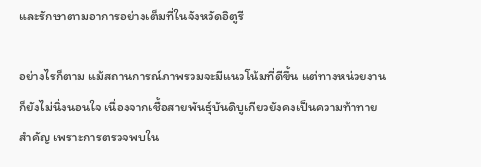และรักษาตามอาการอย่างเต็มที่ในจังหวัดอิตูรี

อย่างไรก็ตาม แม้สถานการณ์ภาพรวมจะมีแนวโน้มที่ดีขึ้น แต่ทางหน่วยงานก็ยังไม่นิ่งนอนใจ เนื่องจากเชื้อสายพันธุ์บันดิบูเกียวยังคงเป็นความท้าทายสำคัญ เพราะการตรวจพบใน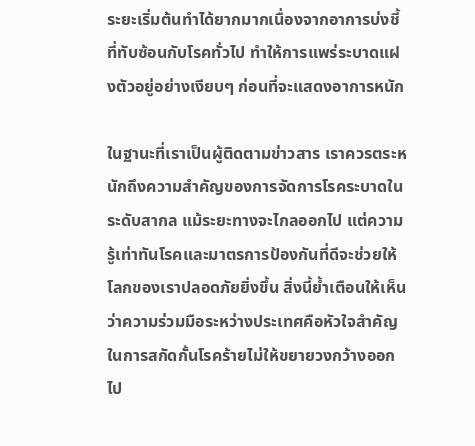ระยะเริ่มต้นทำได้ยากมากเนื่องจากอาการบ่งชี้ที่ทับซ้อนกับโรคทั่วไป ทำให้การแพร่ระบาดแฝงตัวอยู่อย่างเงียบๆ ก่อนที่จะแสดงอาการหนัก

ในฐานะที่เราเป็นผู้ติดตามข่าวสาร เราควรตระหนักถึงความสำคัญของการจัดการโรคระบาดในระดับสากล แม้ระยะทางจะไกลออกไป แต่ความรู้เท่าทันโรคและมาตรการป้องกันที่ดีจะช่วยให้โลกของเราปลอดภัยยิ่งขึ้น สิ่งนี้ย้ำเตือนให้เห็นว่าความร่วมมือระหว่างประเทศคือหัวใจสำคัญในการสกัดกั้นโรคร้ายไม่ให้ขยายวงกว้างออกไป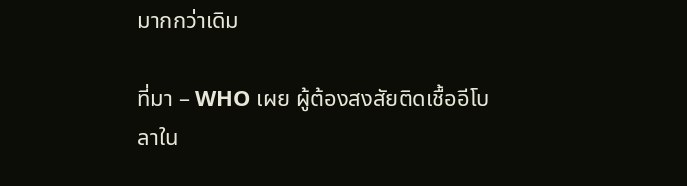มากกว่าเดิม

ที่มา – WHO เผย ผู้ต้องสงสัยติดเชื้ออีโบลาใน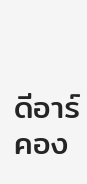ดีอาร์คอง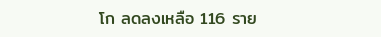โก ลดลงเหลือ 116 ราย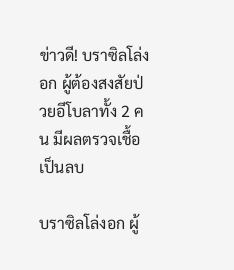ข่าวดี! บราซิลโล่งอก ผู้ต้องสงสัยป่วยอีโบลาทั้ง 2 คน มีผลตรวจเชื้อเป็นลบ

บราซิลโล่งอก ผู้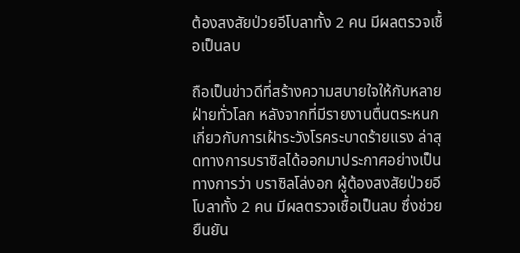ต้องสงสัยป่วยอีโบลาทั้ง 2 คน มีผลตรวจเชื้อเป็นลบ

ถือเป็นข่าวดีที่สร้างความสบายใจให้กับหลายฝ่ายทั่วโลก หลังจากที่มีรายงานตื่นตระหนกเกี่ยวกับการเฝ้าระวังโรคระบาดร้ายแรง ล่าสุดทางการบราซิลได้ออกมาประกาศอย่างเป็นทางการว่า บราซิลโล่งอก ผู้ต้องสงสัยป่วยอีโบลาทั้ง 2 คน มีผลตรวจเชื้อเป็นลบ ซึ่งช่วยยืนยัน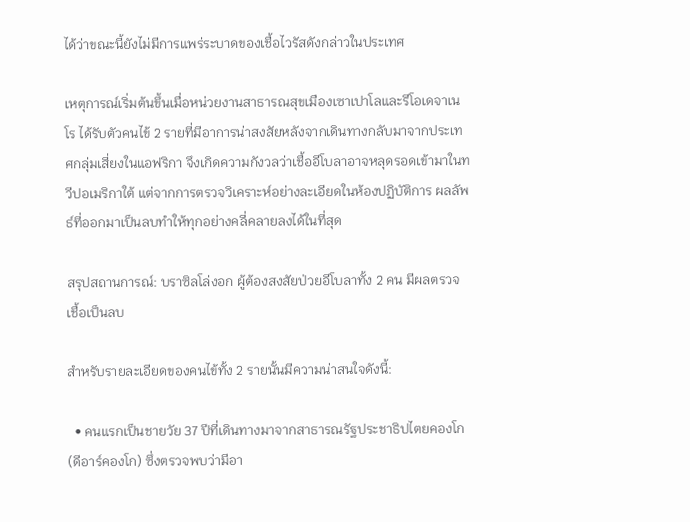ได้ว่าขณะนี้ยังไม่มีการแพร่ระบาดของเชื้อไวรัสดังกล่าวในประเทศ

เหตุการณ์เริ่มต้นขึ้นเมื่อหน่วยงานสาธารณสุขเมืองเซาเปาโลและรีโอเดจาเนโร ได้รับตัวคนไข้ 2 รายที่มีอาการน่าสงสัยหลังจากเดินทางกลับมาจากประเทศกลุ่มเสี่ยงในแอฟริกา จึงเกิดความกังวลว่าเชื้ออีโบลาอาจหลุดรอดเข้ามาในทวีปอเมริกาใต้ แต่จากการตรวจวิเคราะห์อย่างละเอียดในห้องปฏิบัติการ ผลลัพธ์ที่ออกมาเป็นลบทำให้ทุกอย่างคลี่คลายลงได้ในที่สุด

สรุปสถานการณ์: บราซิลโล่งอก ผู้ต้องสงสัยป่วยอีโบลาทั้ง 2 คน มีผลตรวจเชื้อเป็นลบ

สำหรับรายละเอียดของคนไข้ทั้ง 2 รายนั้นมีความน่าสนใจดังนี้:

  • คนแรกเป็นชายวัย 37 ปีที่เดินทางมาจากสาธารณรัฐประชาธิปไตยคองโก (ดีอาร์คองโก) ซึ่งตรวจพบว่ามีอา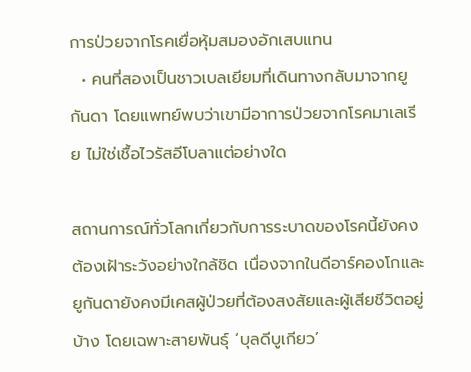การป่วยจากโรคเยื่อหุ้มสมองอักเสบแทน
  • คนที่สองเป็นชาวเบลเยียมที่เดินทางกลับมาจากยูกันดา โดยแพทย์พบว่าเขามีอาการป่วยจากโรคมาเลเรีย ไม่ใช่เชื้อไวรัสอีโบลาแต่อย่างใด

สถานการณ์ทั่วโลกเกี่ยวกับการระบาดของโรคนี้ยังคงต้องเฝ้าระวังอย่างใกล้ชิด เนื่องจากในดีอาร์คองโกและยูกันดายังคงมีเคสผู้ป่วยที่ต้องสงสัยและผู้เสียชีวิตอยู่บ้าง โดยเฉพาะสายพันธุ์ ‘บุลดีบูเกียว’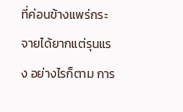ที่ค่อนข้างแพร่กระจายได้ยากแต่รุนแรง อย่างไรก็ตาม การ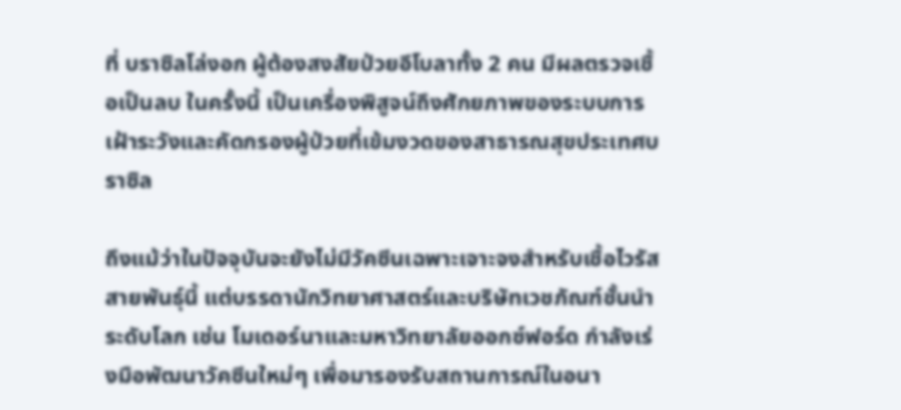ที่ บราซิลโล่งอก ผู้ต้องสงสัยป่วยอีโบลาทั้ง 2 คน มีผลตรวจเชื้อเป็นลบ ในครั้งนี้ เป็นเครื่องพิสูจน์ถึงศักยภาพของระบบการเฝ้าระวังและคัดกรองผู้ป่วยที่เข้มงวดของสาธารณสุขประเทศบราซิล

ถึงแม้ว่าในปัจจุบันจะยังไม่มีวัคซีนเฉพาะเจาะจงสำหรับเชื้อไวรัสสายพันธุ์นี้ แต่บรรดานักวิทยาศาสตร์และบริษัทเวชภัณฑ์ชั้นนำระดับโลก เช่น โมเดอร์นาและมหาวิทยาลัยออกซ์ฟอร์ด กำลังเร่งมือพัฒนาวัคซีนใหม่ๆ เพื่อมารองรับสถานการณ์ในอนา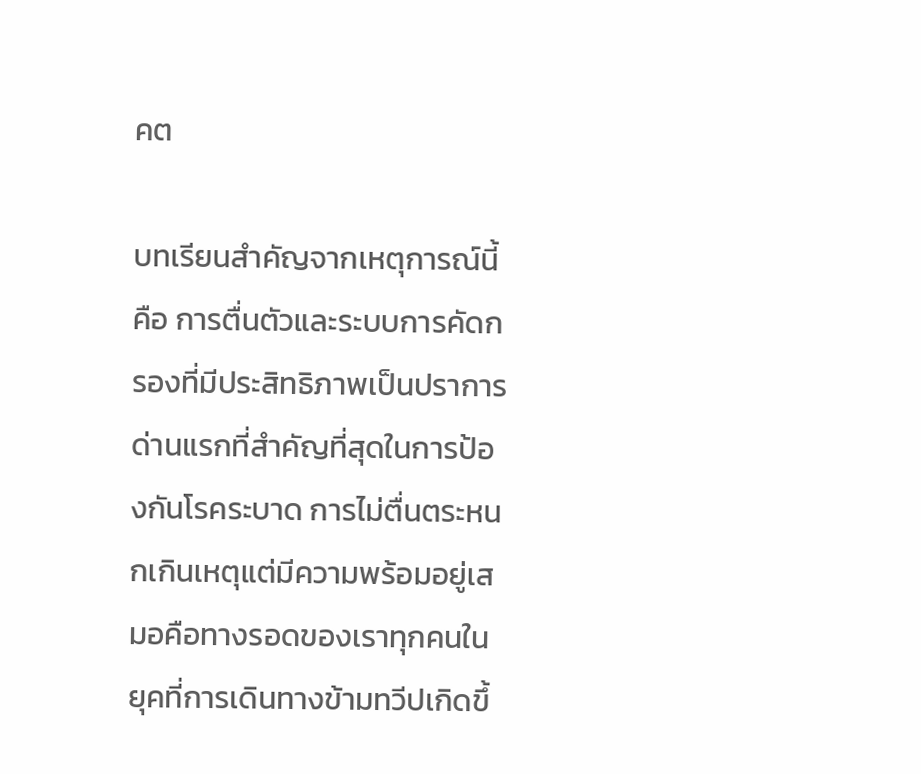คต

บทเรียนสำคัญจากเหตุการณ์นี้คือ การตื่นตัวและระบบการคัดกรองที่มีประสิทธิภาพเป็นปราการด่านแรกที่สำคัญที่สุดในการป้องกันโรคระบาด การไม่ตื่นตระหนกเกินเหตุแต่มีความพร้อมอยู่เสมอคือทางรอดของเราทุกคนในยุคที่การเดินทางข้ามทวีปเกิดขึ้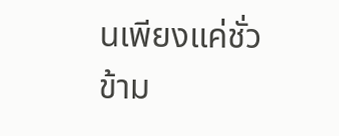นเพียงแค่ชั่วข้าม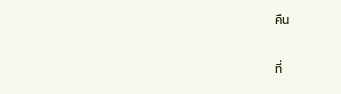คืน

ที่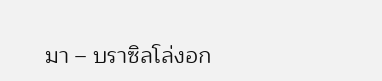มา – บราซิลโล่งอก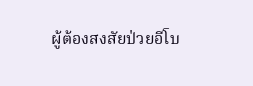ผู้ต้องสงสัยป่วยอีโบ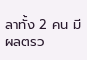ลาทั้ง 2 คน มีผลตรว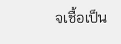จเชื้อเป็น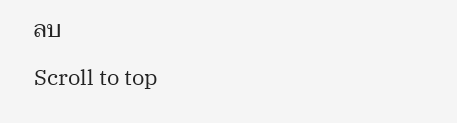ลบ

Scroll to top